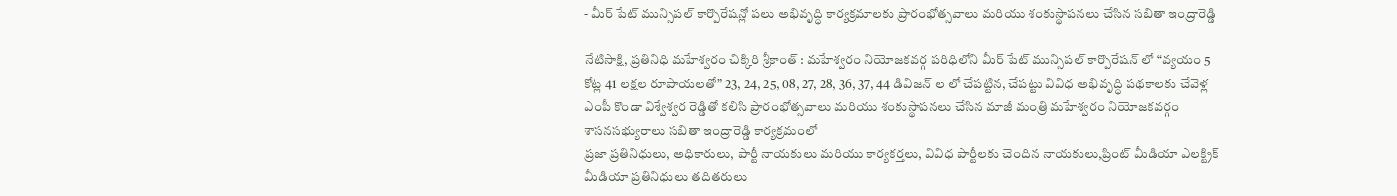- మీర్ పేట్ మున్సిపల్ కార్పొరేషన్లో పలు అభివృద్ధి కార్యక్రమాలకు ప్రారంభోత్సవాలు మరియు శంకుస్థాపనలు చేసిన సబితా ఇంద్రారెడ్డి

నేటిసాక్షి, ప్రతినిధి మహేశ్వరం చిక్కిరి శ్రీకాంత్ : మహేశ్వరం నియోజకవర్గ పరిధిలోని మీర్ పేట్ మున్సిపల్ కార్పొరేషన్ లో “వ్యయం 5 కోట్ల 41 లక్షల రూపాయలతో” 23, 24, 25, 08, 27, 28, 36, 37, 44 డివిజన్ ల లో చేపట్టిన, చేపట్టు వివిధ అభివృద్ధి పథకాలకు చేవెళ్ల ఎంపీ కొండా విశ్వేశ్వర రెడ్డితో కలిసి ప్రారంభోత్సవాలు మరియు శంకుస్థాపనలు చేసిన మాజీ మంత్రి మహేశ్వరం నియోజకవర్గం శాసనసభ్యురాలు సబితా ఇంద్రారెడ్డి కార్యక్రమంలో
ప్రజా ప్రతినిధులు, అధికారులు, పార్టీ నాయకులు మరియు కార్యకర్తలు, వివిధ పార్టీలకు చెందిన నాయకులు,ప్రింట్ మీడియా ఎలక్ట్రిక్ మీడియా ప్రతినిధులు తదితరులు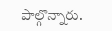పాల్గొన్నారు.